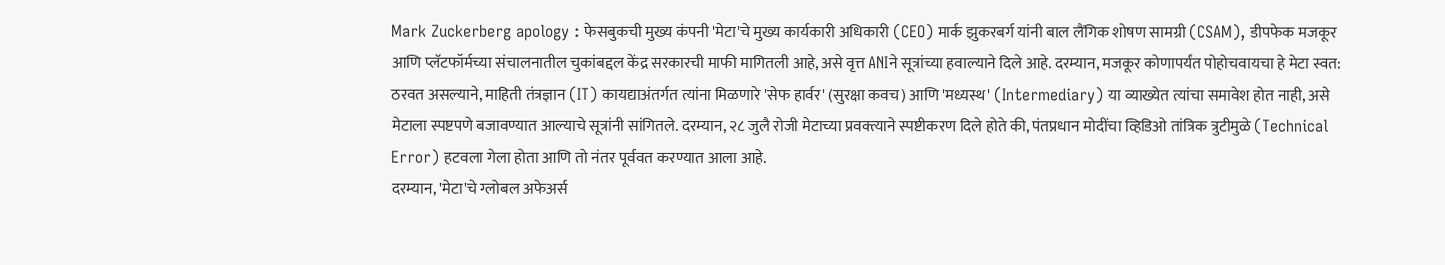Mark Zuckerberg apology : फेसबुकची मुख्य कंपनी 'मेटा'चे मुख्य कार्यकारी अधिकारी (CEO) मार्क झुकरबर्ग यांनी बाल लैंगिक शोषण सामग्री (CSAM), डीपफेक मजकूर आणि प्लॅटफॉर्मच्या संचालनातील चुकांबद्दल केंद्र सरकारची माफी मागितली आहे, असे वृत्त ANIने सूत्रांच्या हवाल्याने दिले आहे. दरम्यान, मजकूर कोणापर्यंत पोहोचवायचा हे मेटा स्वत: ठरवत असल्याने, माहिती तंत्रज्ञान (IT) कायद्याअंतर्गत त्यांना मिळणारे 'सेफ हार्वर' (सुरक्षा कवच) आणि 'मध्यस्थ' (Intermediary) या व्याख्येत त्यांचा समावेश होत नाही, असे मेटाला स्पष्टपणे बजावण्यात आल्याचे सूत्रांनी सांगितले. दरम्यान, २८ जुलै रोजी मेटाच्या प्रवक्त्याने स्पष्टीकरण दिले होते की, पंतप्रधान मोदींचा व्हिडिओ तांत्रिक त्रुटीमुळे (Technical Error) हटवला गेला होता आणि तो नंतर पूर्ववत करण्यात आला आहे.
दरम्यान, 'मेटा'चे ग्लोबल अफेअर्स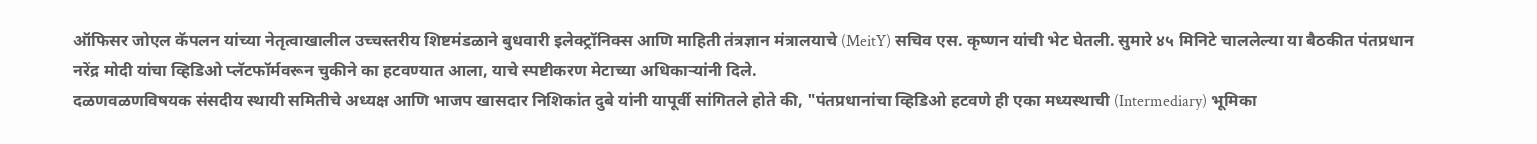ऑफिसर जोएल कॅपलन यांच्या नेतृत्वाखालील उच्चस्तरीय शिष्टमंडळाने बुधवारी इलेक्ट्रॉनिक्स आणि माहिती तंत्रज्ञान मंत्रालयाचे (MeitY) सचिव एस. कृष्णन यांची भेट घेतली. सुमारे ४५ मिनिटे चाललेल्या या बैठकीत पंतप्रधान नरेंद्र मोदी यांचा व्हिडिओ प्लॅटफॉर्मवरून चुकीने का हटवण्यात आला, याचे स्पष्टीकरण मेटाच्या अधिकाऱ्यांनी दिले.
दळणवळणविषयक संसदीय स्थायी समितीचे अध्यक्ष आणि भाजप खासदार निशिकांत दुबे यांनी यापूर्वी सांगितले होते की, "पंतप्रधानांचा व्हिडिओ हटवणे ही एका मध्यस्थाची (Intermediary) भूमिका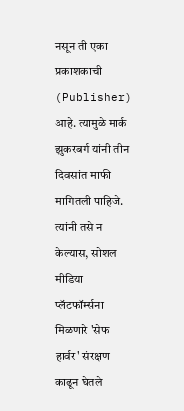नसून ती एका प्रकाशकाची (Publisher) आहे. त्यामुळे मार्क झुकरबर्ग यांनी तीन दिवसांत माफी मागितली पाहिजे. त्यांनी तसे न केल्यास, सोशल मीडिया प्लॅटफॉर्म्सना मिळणारे 'सेफ हार्वर' संरक्षण काढून घेतले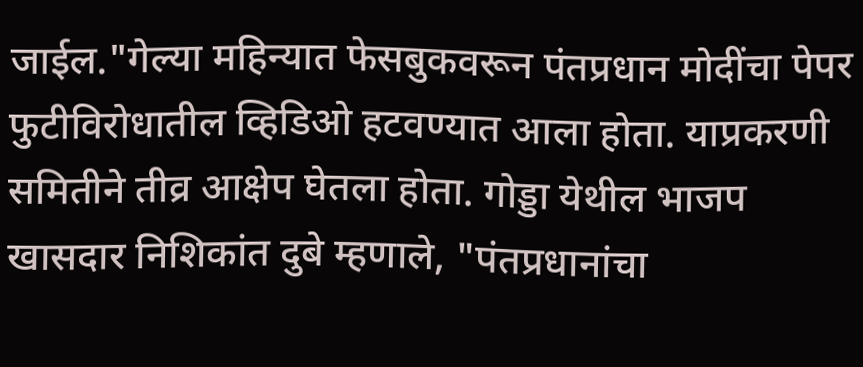जाईल."गेल्या महिन्यात फेसबुकवरून पंतप्रधान मोदींचा पेपर फुटीविरोधातील व्हिडिओ हटवण्यात आला होता. याप्रकरणी समितीने तीव्र आक्षेप घेतला होता. गोड्डा येथील भाजप खासदार निशिकांत दुबे म्हणाले, "पंतप्रधानांचा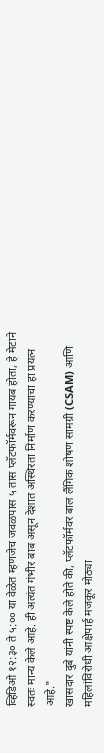व्हिडिओ १२:३० ते ५:०० या वेळेत म्हणजेच जवळपास ५ तास प्लॅटफॉर्मवरून गायब होता, हे मेटाने स्वतः मान्य केले आहे. ही अत्यंत गंभीर बाब असून देशात अस्थिरता निर्माण करण्याचा हा प्रयत्न आहे."
खासदार दुबे यांनी स्पष्ट केले होते की, प्लॅटफॉर्मवर बाल लैंगिक शोषण सामग्री (CSAM) आणि महिलांविरोधी आक्षेपार्ह मजकूर मोठ्या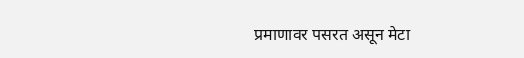प्रमाणावर पसरत असून मेटा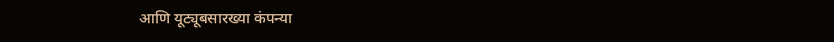आणि यूट्यूबसारख्या कंपन्या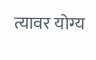त्यावर योग्य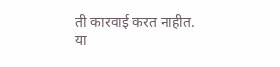ती कारवाई करत नाहीत. या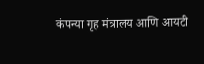कंपन्या गृह मंत्रालय आणि आयटी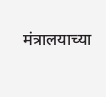मंत्रालयाच्या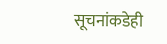सूचनांकडेही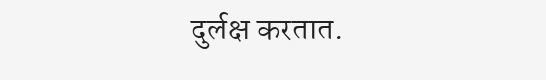दुर्लक्ष करतात.